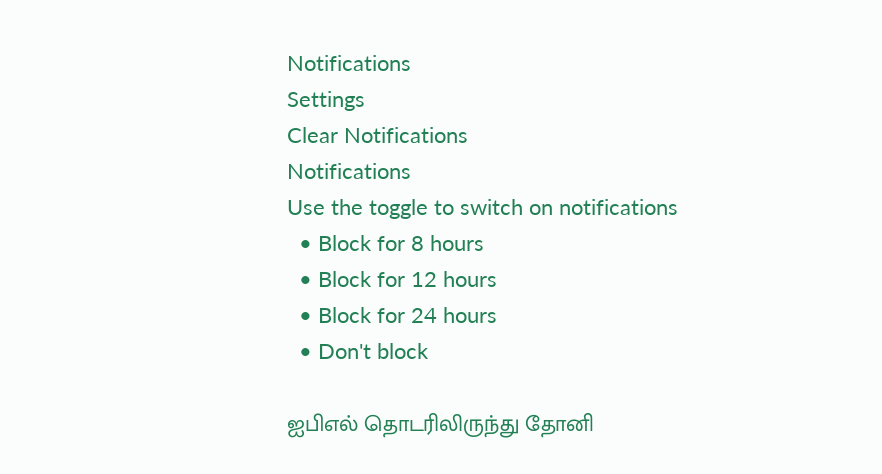Notifications
Settings
Clear Notifications
Notifications
Use the toggle to switch on notifications
  • Block for 8 hours
  • Block for 12 hours
  • Block for 24 hours
  • Don't block

ஐபிஎல் தொடரிலிருந்து தோனி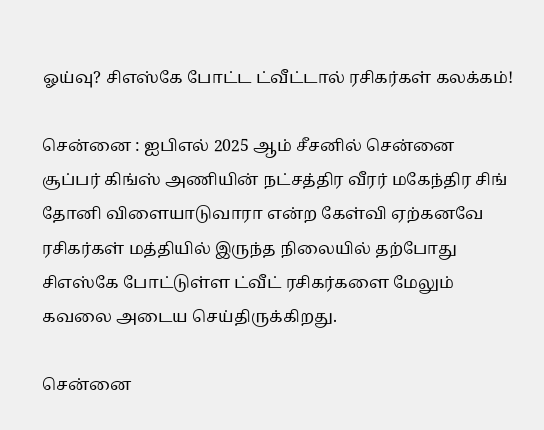ஓய்வு? சிஎஸ்கே போட்ட ட்வீட்டால் ரசிகர்கள் கலக்கம்!

சென்னை : ஐபிஎல் 2025 ஆம் சீசனில் சென்னை சூப்பர் கிங்ஸ் அணியின் நட்சத்திர வீரர் மகேந்திர சிங் தோனி விளையாடுவாரா என்ற கேள்வி ஏற்கனவே ரசிகர்கள் மத்தியில் இருந்த நிலையில் தற்போது சிஎஸ்கே போட்டுள்ள ட்வீட் ரசிகர்களை மேலும் கவலை அடைய செய்திருக்கிறது.

சென்னை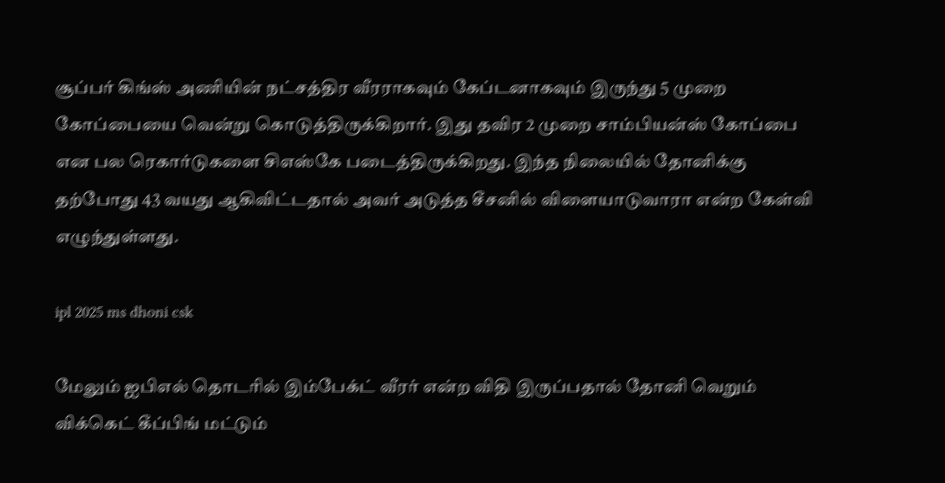சூப்பர் கிங்ஸ் அணியின் நட்சத்திர வீரராகவும் கேப்டனாகவும் இருந்து 5 முறை கோப்பையை வென்று கொடுத்திருக்கிறார். இது தவிர 2 முறை சாம்பியன்ஸ் கோப்பை என பல ரெகார்டுகளை சிஎஸ்கே படைத்திருக்கிறது. இந்த நிலையில் தோனிக்கு தற்போது 43 வயது ஆகிவிட்டதால் அவர் அடுத்த சீசனில் விளையாடுவாரா என்ற கேள்வி எழுந்துள்ளது.

ipl 2025 ms dhoni csk

மேலும் ஐபிஎல் தொடரில் இம்பேக்ட் வீரர் என்ற விதி இருப்பதால் தோனி வெறும் விக்கெட் கீப்பிங் மட்டும்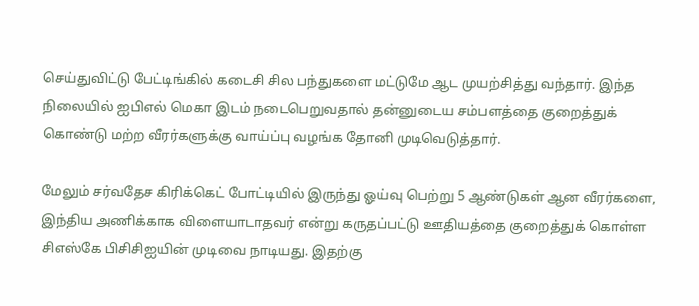செய்துவிட்டு பேட்டிங்கில் கடைசி சில பந்துகளை மட்டுமே ஆட முயற்சித்து வந்தார். இந்த நிலையில் ஐபிஎல் மெகா இடம் நடைபெறுவதால் தன்னுடைய சம்பளத்தை குறைத்துக் கொண்டு மற்ற வீரர்களுக்கு வாய்ப்பு வழங்க தோனி முடிவெடுத்தார்.

மேலும் சர்வதேச கிரிக்கெட் போட்டியில் இருந்து ஓய்வு பெற்று 5 ஆண்டுகள் ஆன வீரர்களை, இந்திய அணிக்காக விளையாடாதவர் என்று கருதப்பட்டு ஊதியத்தை குறைத்துக் கொள்ள சிஎஸ்கே பிசிசிஐயின் முடிவை நாடியது. இதற்கு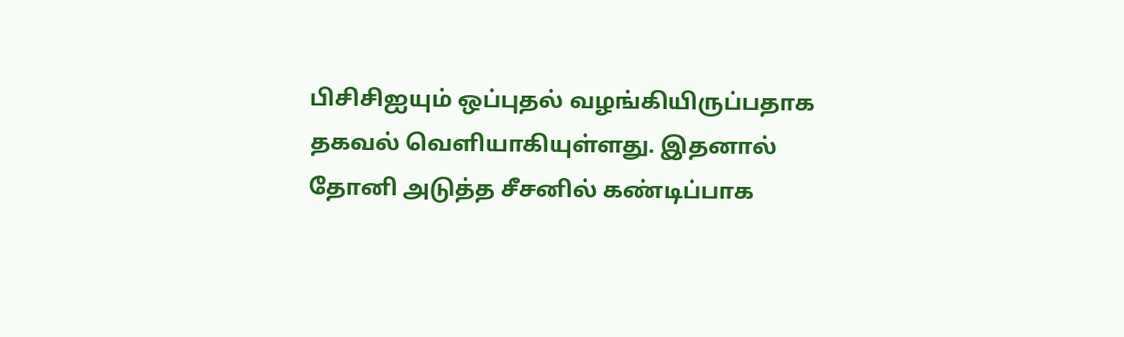பிசிசிஐயும் ஒப்புதல் வழங்கியிருப்பதாக தகவல் வெளியாகியுள்ளது. இதனால் தோனி அடுத்த சீசனில் கண்டிப்பாக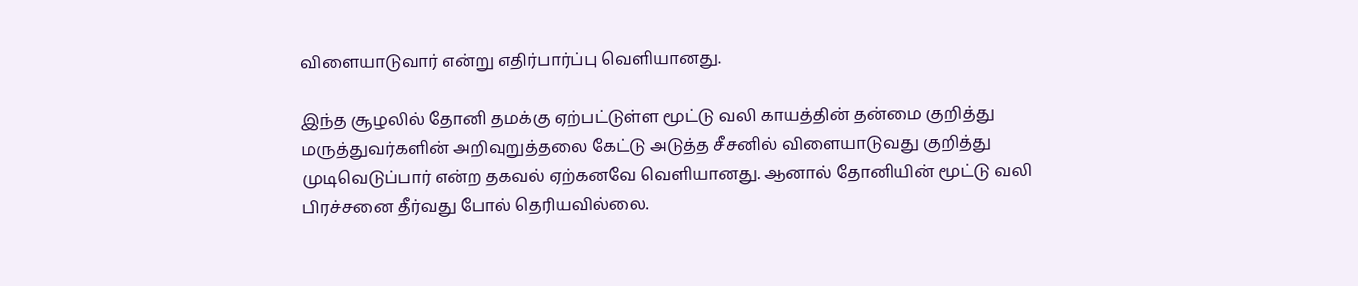விளையாடுவார் என்று எதிர்பார்ப்பு வெளியானது.

இந்த சூழலில் தோனி தமக்கு ஏற்பட்டுள்ள மூட்டு வலி காயத்தின் தன்மை குறித்து மருத்துவர்களின் அறிவுறுத்தலை கேட்டு அடுத்த சீசனில் விளையாடுவது குறித்து முடிவெடுப்பார் என்ற தகவல் ஏற்கனவே வெளியானது. ஆனால் தோனியின் மூட்டு வலி பிரச்சனை தீர்வது போல் தெரியவில்லை.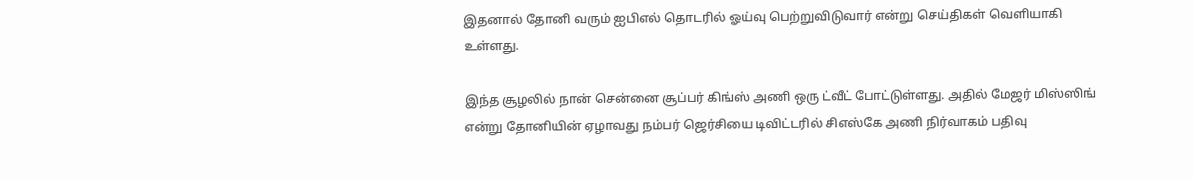இதனால் தோனி வரும் ஐபிஎல் தொடரில் ஓய்வு பெற்றுவிடுவார் என்று செய்திகள் வெளியாகி உள்ளது.

இந்த சூழலில் நான் சென்னை சூப்பர் கிங்ஸ் அணி ஒரு ட்வீட் போட்டுள்ளது. அதில் மேஜர் மிஸ்ஸிங் என்று தோனியின் ஏழாவது நம்பர் ஜெர்சியை டிவிட்டரில் சிஎஸ்கே அணி நிர்வாகம் பதிவு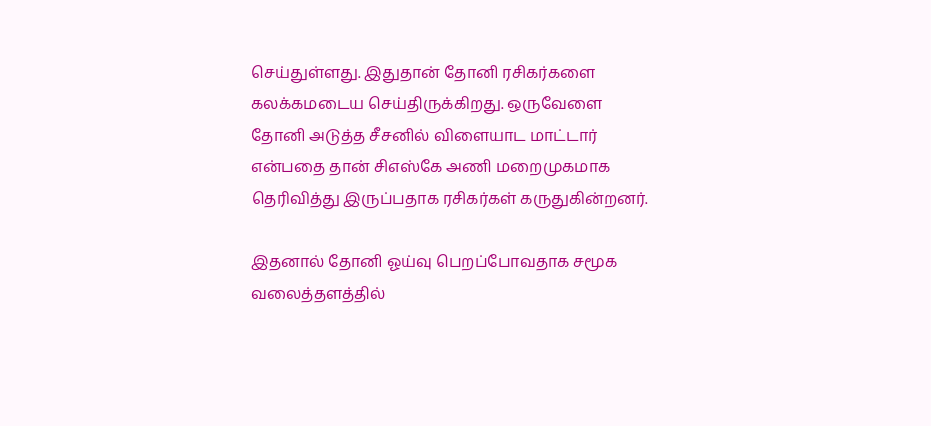செய்துள்ளது. இதுதான் தோனி ரசிகர்களை கலக்கமடைய செய்திருக்கிறது. ஒருவேளை தோனி அடுத்த சீசனில் விளையாட மாட்டார் என்பதை தான் சிஎஸ்கே அணி மறைமுகமாக தெரிவித்து இருப்பதாக ரசிகர்கள் கருதுகின்றனர்.

இதனால் தோனி ஓய்வு பெறப்போவதாக சமூக வலைத்தளத்தில்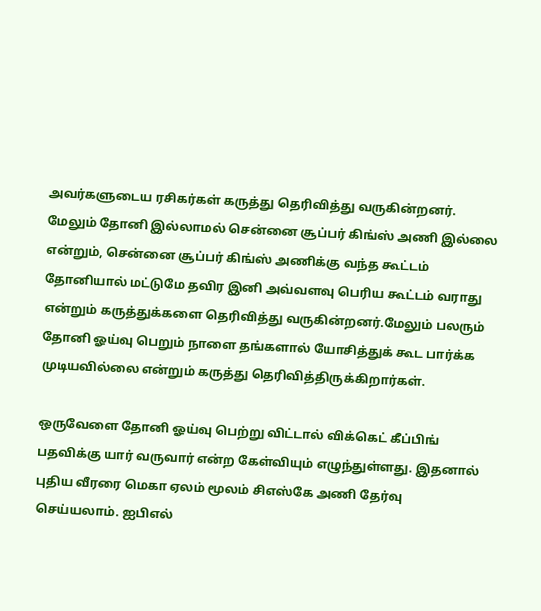அவர்களுடைய ரசிகர்கள் கருத்து தெரிவித்து வருகின்றனர். மேலும் தோனி இல்லாமல் சென்னை சூப்பர் கிங்ஸ் அணி இல்லை என்றும், சென்னை சூப்பர் கிங்ஸ் அணிக்கு வந்த கூட்டம் தோனியால் மட்டுமே தவிர இனி அவ்வளவு பெரிய கூட்டம் வராது என்றும் கருத்துக்களை தெரிவித்து வருகின்றனர்.மேலும் பலரும் தோனி ஓய்வு பெறும் நாளை தங்களால் யோசித்துக் கூட பார்க்க முடியவில்லை என்றும் கருத்து தெரிவித்திருக்கிறார்கள்.

ஒருவேளை தோனி ஓய்வு பெற்று விட்டால் விக்கெட் கீப்பிங் பதவிக்கு யார் வருவார் என்ற கேள்வியும் எழுந்துள்ளது. இதனால் புதிய வீரரை மெகா ஏலம் மூலம் சிஎஸ்கே அணி தேர்வு செய்யலாம். ஐபிஎல்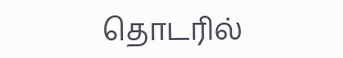தொடரில்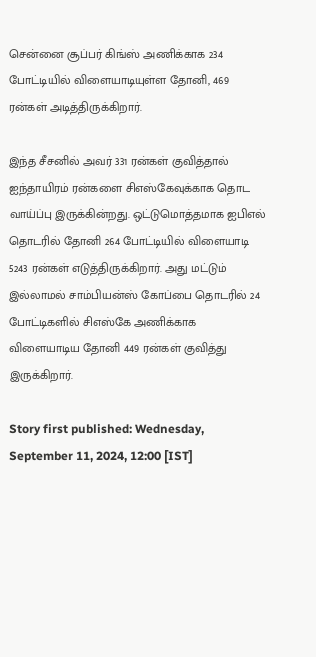சென்னை சூப்பர் கிங்ஸ் அணிக்காக 234 போட்டியில் விளையாடியுள்ள தோனி, 469 ரன்கள் அடித்திருக்கிறார்.

இந்த சீசனில் அவர் 331 ரன்கள் குவித்தால் ஐந்தாயிரம் ரன்களை சிஎஸ்கேவுக்காக தொட வாய்ப்பு இருக்கின்றது. ஒட்டுமொத்தமாக ஐபிஎல் தொடரில் தோனி 264 போட்டியில் விளையாடி 5243 ரன்கள் எடுத்திருக்கிறார். அது மட்டும் இல்லாமல் சாம்பியன்ஸ் கோப்பை தொடரில் 24 போட்டிகளில் சிஎஸ்கே அணிக்காக விளையாடிய தோனி 449 ரன்கள் குவித்து இருக்கிறார்.

Story first published: Wednesday, September 11, 2024, 12:00 [IST]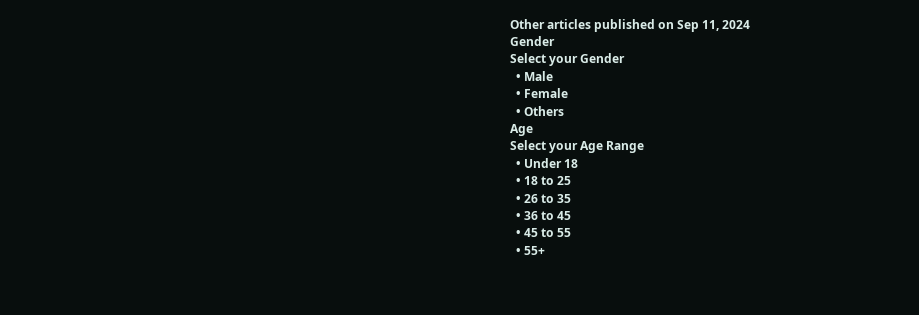Other articles published on Sep 11, 2024
Gender
Select your Gender
  • Male
  • Female
  • Others
Age
Select your Age Range
  • Under 18
  • 18 to 25
  • 26 to 35
  • 36 to 45
  • 45 to 55
  • 55+